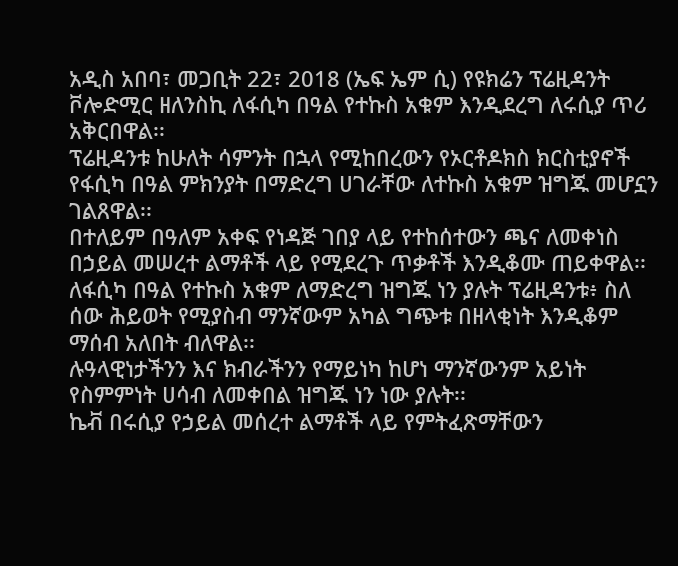አዲስ አበባ፣ መጋቢት 22፣ 2018 (ኤፍ ኤም ሲ) የዩክሬን ፕሬዚዳንት ቮሎድሚር ዘለንስኪ ለፋሲካ በዓል የተኩስ አቁም እንዲደረግ ለሩሲያ ጥሪ አቅርበዋል፡፡
ፕሬዚዳንቱ ከሁለት ሳምንት በኋላ የሚከበረውን የኦርቶዶክስ ክርስቲያኖች የፋሲካ በዓል ምክንያት በማድረግ ሀገራቸው ለተኩስ አቁም ዝግጁ መሆኗን ገልጸዋል፡፡
በተለይም በዓለም አቀፍ የነዳጅ ገበያ ላይ የተከሰተውን ጫና ለመቀነስ በኃይል መሠረተ ልማቶች ላይ የሚደረጉ ጥቃቶች እንዲቆሙ ጠይቀዋል፡፡
ለፋሲካ በዓል የተኩስ አቁም ለማድረግ ዝግጁ ነን ያሉት ፕሬዚዳንቱ፥ ስለ ሰው ሕይወት የሚያስብ ማንኛውም አካል ግጭቱ በዘላቂነት እንዲቆም ማሰብ አለበት ብለዋል፡፡
ሉዓላዊነታችንን እና ክብራችንን የማይነካ ከሆነ ማንኛውንም አይነት የስምምነት ሀሳብ ለመቀበል ዝግጁ ነን ነው ያሉት፡፡
ኬቭ በሩሲያ የኃይል መሰረተ ልማቶች ላይ የምትፈጽማቸውን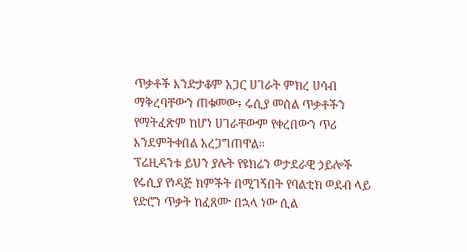ጥቃቶች እንድታቆም አጋር ሀገራት ምክረ ሀሳብ ማቅረባቸውን ጠቁመው፥ ሩሲያ መሰል ጥቃቶችን የማትፈጽም ከሆነ ሀገራቸውም የቀረበውን ጥሪ እንደምትቀበል አረጋግጠዋል፡፡
ፕሬዚዳንቱ ይህን ያሉት የዩክሬን ወታደራዊ ኃይሎች የሩሲያ የነዳጅ ክምችት በሚገኝበት የባልቲክ ወደብ ላይ የድሮን ጥቃት ከፈጸሙ በኋላ ነው ሲል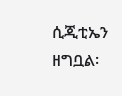ሲጂቲኤን ዘግቧል፡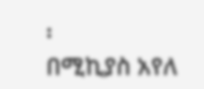፡
በሚኪያስ አየለ